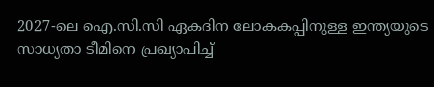2027-ലെ ഐ.സി.സി ഏകദിന ലോകകപ്പിനുള്ള ഇന്ത്യയുടെ സാധ്യതാ ടീമിനെ പ്രഖ്യാപിച്ച്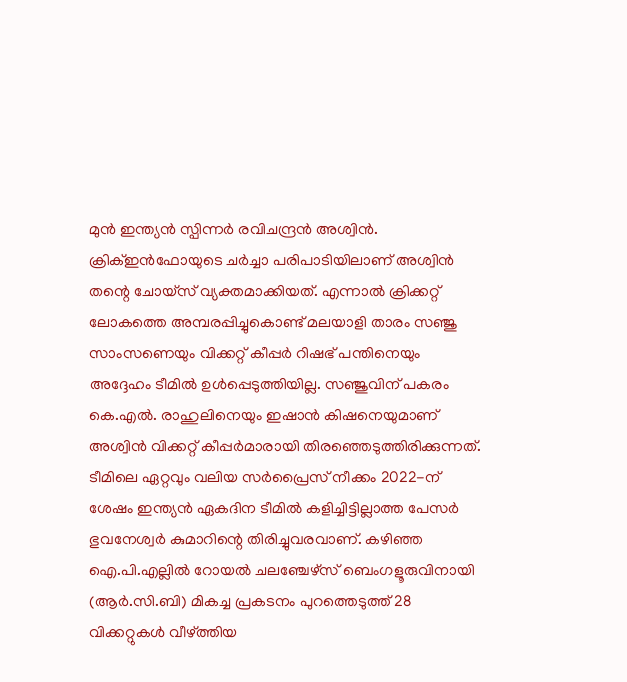മുൻ ഇന്ത്യൻ സ്പിന്നർ രവിചന്ദ്രൻ അശ്വിൻ. ക്രിക്ഇൻഫോയുടെ ചർച്ചാ പരിപാടിയിലാണ് അശ്വിൻ തന്റെ ചോയ്സ് വ്യക്തമാക്കിയത്. എന്നാൽ ക്രിക്കറ്റ് ലോകത്തെ അമ്പരപ്പിച്ചുകൊണ്ട് മലയാളി താരം സഞ്ജു സാംസണെയും വിക്കറ്റ് കീപ്പർ റിഷഭ് പന്തിനെയും അദ്ദേഹം ടീമിൽ ഉൾപ്പെടുത്തിയില്ല. സഞ്ജുവിന് പകരം കെ.എൽ. രാഹുലിനെയും ഇഷാൻ കിഷനെയുമാണ് അശ്വിൻ വിക്കറ്റ് കീപ്പർമാരായി തിരഞ്ഞെടുത്തിരിക്കുന്നത്.
ടീമിലെ ഏറ്റവും വലിയ സർപ്രൈസ് നീക്കം 2022-ന് ശേഷം ഇന്ത്യൻ ഏകദിന ടീമിൽ കളിച്ചിട്ടില്ലാത്ത പേസർ ഭുവനേശ്വർ കുമാറിന്റെ തിരിച്ചുവരവാണ്. കഴിഞ്ഞ ഐ.പി.എല്ലിൽ റോയൽ ചലഞ്ചേഴ്സ് ബെംഗളൂരുവിനായി (ആർ.സി.ബി) മികച്ച പ്രകടനം പുറത്തെടുത്ത് 28 വിക്കറ്റുകൾ വീഴ്ത്തിയ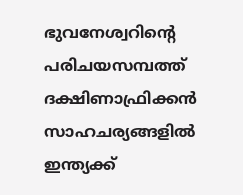ഭുവനേശ്വറിന്റെ പരിചയസമ്പത്ത് ദക്ഷിണാഫ്രിക്കൻ സാഹചര്യങ്ങളിൽ ഇന്ത്യക്ക്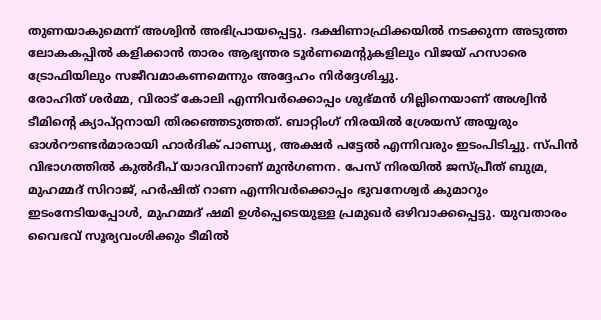തുണയാകുമെന്ന് അശ്വിൻ അഭിപ്രായപ്പെട്ടു. ദക്ഷിണാഫ്രിക്കയിൽ നടക്കുന്ന അടുത്ത ലോകകപ്പിൽ കളിക്കാൻ താരം ആഭ്യന്തര ടൂർണമെന്റുകളിലും വിജയ് ഹസാരെ ട്രോഫിയിലും സജീവമാകണമെന്നും അദ്ദേഹം നിർദ്ദേശിച്ചു.
രോഹിത് ശർമ്മ, വിരാട് കോലി എന്നിവർക്കൊപ്പം ശുഭ്മൻ ഗില്ലിനെയാണ് അശ്വിൻ ടീമിന്റെ ക്യാപ്റ്റനായി തിരഞ്ഞെടുത്തത്. ബാറ്റിംഗ് നിരയിൽ ശ്രേയസ് അയ്യരും ഓൾറൗണ്ടർമാരായി ഹാർദിക് പാണ്ഡ്യ, അക്ഷർ പട്ടേൽ എന്നിവരും ഇടംപിടിച്ചു. സ്പിൻ വിഭാഗത്തിൽ കുൽദീപ് യാദവിനാണ് മുൻഗണന. പേസ് നിരയിൽ ജസ്പ്രീത് ബുമ്ര, മുഹമ്മദ് സിറാജ്, ഹർഷിത് റാണ എന്നിവർക്കൊപ്പം ഭുവനേശ്വർ കുമാറും ഇടംനേടിയപ്പോൾ, മുഹമ്മദ് ഷമി ഉൾപ്പെടെയുള്ള പ്രമുഖർ ഒഴിവാക്കപ്പെട്ടു. യുവതാരം വൈഭവ് സൂര്യവംശിക്കും ടീമിൽ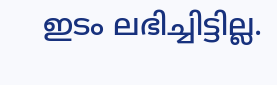ഇടം ലഭിച്ചിട്ടില്ല.